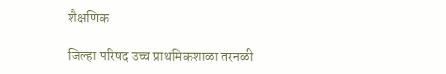शैक्षणिक

जिल्हा परिषद उच्च प्राथमिकशाळा तरनळी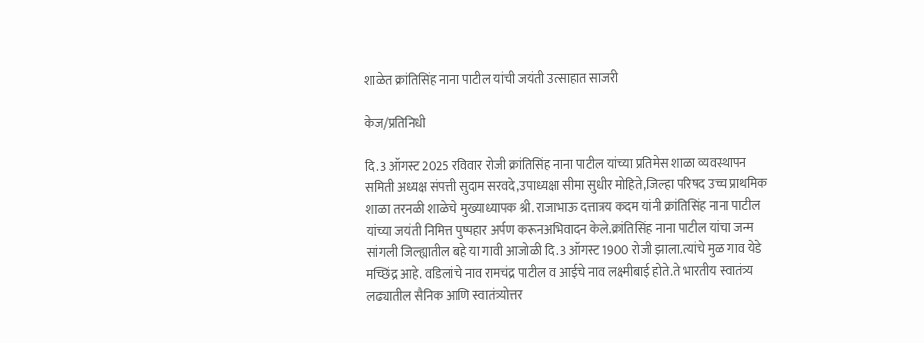शाळेत क्रांतिसिंह नाना पाटील यांची जयंती उत्साहात साजरी

केज/प्रतिनिधी

दि.3 ऑगस्ट 2025 रविवार रोजी क्रांतिसिंह नाना पाटील यांच्या प्रतिमेस शाळा व्यवस्थापन समिती अध्यक्ष संपत्ती सुदाम सरवदे,उपाध्यक्षा सीमा सुधीर मोहिते,जिल्हा परिषद उच्च प्राथमिक शाळा तरनळी शाळेचे मुख्याध्यापक श्री. राजाभाऊ दत्तात्रय कदम यांनी क्रांतिसिंह नाना पाटील यांच्या जयंती निमित्त पुष्पहार अर्पण करूनअभिवादन केले.क्रांतिसिंह नाना पाटील यांचा जन्म सांगली जिल्ह्यातील बहे या गावी आजोळी दि.3 ऑगस्ट 1900 रोजी झाला.त्यांचे मुळ गाव येडे मच्छिंद्र आहे. वडिलांचे नाव रामचंद्र पाटील व आईचे नाव लक्ष्मीबाई होते.ते भारतीय स्वातंत्र्य लढ्यातील सैनिक आणि स्वातंत्र्योत्तर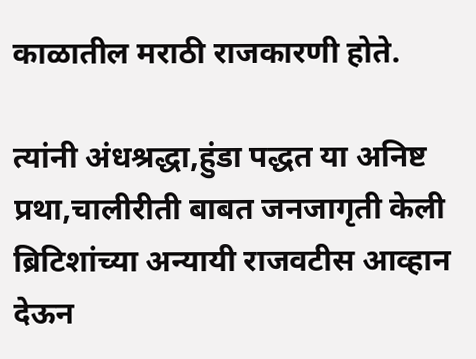काळातील मराठी राजकारणी होते.

त्यांनी अंधश्रद्धा,हुंडा पद्धत या अनिष्ट प्रथा,चालीरीती बाबत जनजागृती केली ब्रिटिशांच्या अन्यायी राजवटीस आव्हान देऊन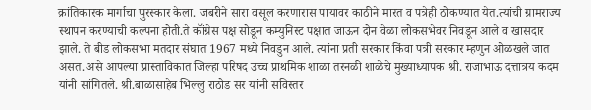क्रांतिकारक मार्गाचा पुरस्कार केला. जबरीने सारा वसूल करणारास पायावर काठीने मारत व पत्रेही ठोकण्यात येत.त्यांची ग्रामराज्य स्थापन करण्याची कल्पना होती.ते कॉंग्रेस पक्ष सोडून कम्युनिस्ट पक्षात जाऊन दोन वेळा लोकसभेवर निवडून आले व खासदार झाले. ते बीड लोकसभा मतदार संघात 1967 मध्ये निवडुन आले. त्यांना प्रती सरकार किंवा पत्री सरकार म्हणुन ओळखले जात असत.असे आपल्या प्रास्ताविकात जिल्हा परिषद उच्च प्राथमिक शाळा तरनळी शाळेचे मुख्याध्यापक श्री. राजाभाऊ दत्तात्रय कदम यांनी सांगितले. श्री.बाळासाहेब भिल्लु राठोड सर यांनी सविस्तर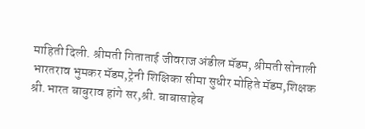माहिती दिली. श्रीमती गिताताई जीवराज अंडील मॅडम, श्रीमती सोनाली भारतराव भुमकर मॅडम,ट्रेनी शिक्षिका सीमा सुधीर मोहिते मॅडम,शिक्षक श्री.भारत बाबुराव हांगे सर,श्री. बाबासाहेब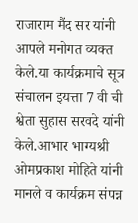राजाराम मैंद सर यांनी आपले मनोगत व्यक्त केले.या कार्यक्रमाचे सूत्र संचालन इयत्ता 7 वी ची श्वेता सुहास सरवदे यांनी केले.आभार भाग्यश्री ओमप्रकाश मोहिते यांनी मानले व कार्यक्रम संपन्न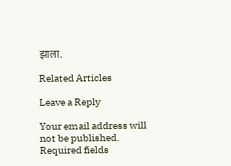झाला.

Related Articles

Leave a Reply

Your email address will not be published. Required fields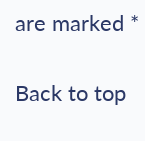are marked *

Back to top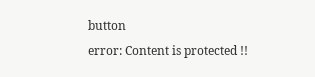button
error: Content is protected !!